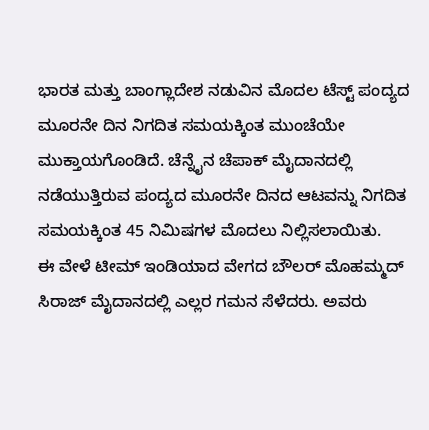ಭಾರತ ಮತ್ತು ಬಾಂಗ್ಲಾದೇಶ ನಡುವಿನ ಮೊದಲ ಟೆಸ್ಟ್ ಪಂದ್ಯದ ಮೂರನೇ ದಿನ ನಿಗದಿತ ಸಮಯಕ್ಕಿಂತ ಮುಂಚೆಯೇ ಮುಕ್ತಾಯಗೊಂಡಿದೆ. ಚೆನ್ನೈನ ಚೆಪಾಕ್ ಮೈದಾನದಲ್ಲಿ ನಡೆಯುತ್ತಿರುವ ಪಂದ್ಯದ ಮೂರನೇ ದಿನದ ಆಟವನ್ನು ನಿಗದಿತ ಸಮಯಕ್ಕಿಂತ 45 ನಿಮಿಷಗಳ ಮೊದಲು ನಿಲ್ಲಿಸಲಾಯಿತು.
ಈ ವೇಳೆ ಟೀಮ್ ಇಂಡಿಯಾದ ವೇಗದ ಬೌಲರ್ ಮೊಹಮ್ಮದ್ ಸಿರಾಜ್ ಮೈದಾನದಲ್ಲಿ ಎಲ್ಲರ ಗಮನ ಸೆಳೆದರು. ಅವರು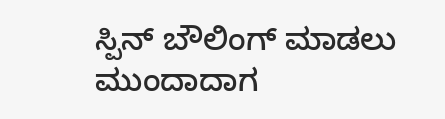ಸ್ಪಿನ್ ಬೌಲಿಂಗ್ ಮಾಡಲು ಮುಂದಾದಾಗ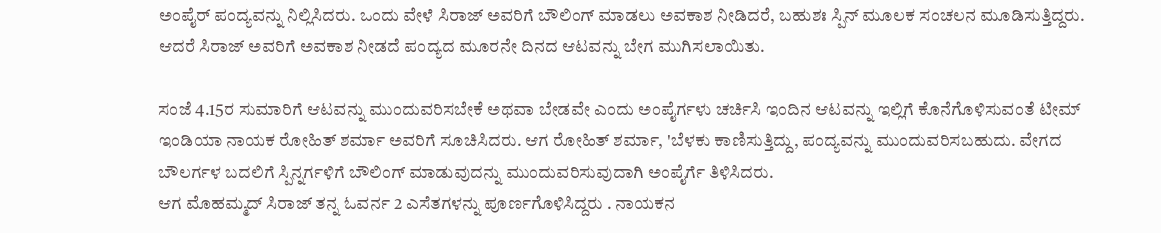ಅಂಪೈರ್ ಪಂದ್ಯವನ್ನು ನಿಲ್ಲಿಸಿದರು. ಒಂದು ವೇಳೆ ಸಿರಾಜ್ ಅವರಿಗೆ ಬೌಲಿಂಗ್ ಮಾಡಲು ಅವಕಾಶ ನೀಡಿದರೆ, ಬಹುಶಃ ಸ್ಪಿನ್ ಮೂಲಕ ಸಂಚಲನ ಮೂಡಿಸುತ್ತಿದ್ದರು. ಆದರೆ ಸಿರಾಜ್ ಅವರಿಗೆ ಅವಕಾಶ ನೀಡದೆ ಪಂದ್ಯದ ಮೂರನೇ ದಿನದ ಆಟವನ್ನು ಬೇಗ ಮುಗಿಸಲಾಯಿತು.

ಸಂಜೆ 4.15ರ ಸುಮಾರಿಗೆ ಆಟವನ್ನು ಮುಂದುವರಿಸಬೇಕೆ ಅಥವಾ ಬೇಡವೇ ಎಂದು ಅಂಪೈರ್ಗಳು ಚರ್ಚಿಸಿ ಇಂದಿನ ಆಟವನ್ನು ಇಲ್ಲಿಗೆ ಕೊನೆಗೊಳಿಸುವಂತೆ ಟೀಮ್ ಇಂಡಿಯಾ ನಾಯಕ ರೋಹಿತ್ ಶರ್ಮಾ ಅವರಿಗೆ ಸೂಚಿಸಿದರು. ಆಗ ರೋಹಿತ್ ಶರ್ಮಾ, 'ಬೆಳಕು ಕಾಣಿಸುತ್ತಿದ್ದು, ಪಂದ್ಯವನ್ನು ಮುಂದುವರಿಸಬಹುದು. ವೇಗದ ಬೌಲರ್ಗಳ ಬದಲಿಗೆ ಸ್ಪಿನ್ನರ್ಗಳಿಗೆ ಬೌಲಿಂಗ್ ಮಾಡುವುದನ್ನು ಮುಂದುವರಿಸುವುದಾಗಿ ಅಂಪೈರ್ಗೆ ತಿಳಿಸಿದರು.
ಆಗ ಮೊಹಮ್ಮದ್ ಸಿರಾಜ್ ತನ್ನ ಓವರ್ನ 2 ಎಸೆತಗಳನ್ನು ಪೂರ್ಣಗೊಳಿಸಿದ್ದರು . ನಾಯಕನ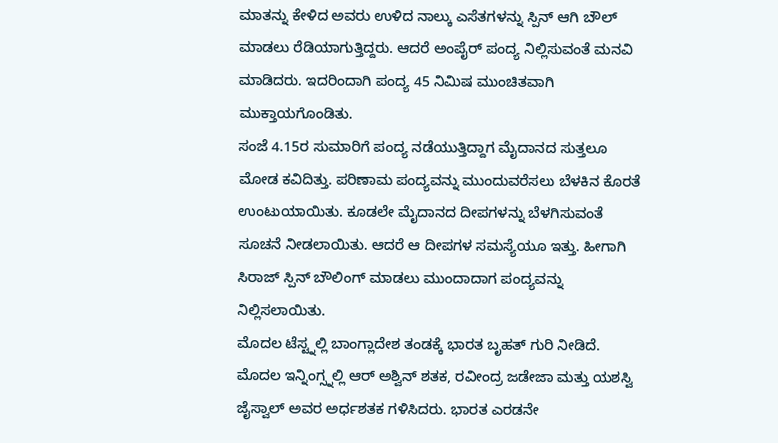ಮಾತನ್ನು ಕೇಳಿದ ಅವರು ಉಳಿದ ನಾಲ್ಕು ಎಸೆತಗಳನ್ನು ಸ್ಪಿನ್ ಆಗಿ ಬೌಲ್ ಮಾಡಲು ರೆಡಿಯಾಗುತ್ತಿದ್ದರು. ಆದರೆ ಅಂಪೈರ್ ಪಂದ್ಯ ನಿಲ್ಲಿಸುವಂತೆ ಮನವಿ ಮಾಡಿದರು. ಇದರಿಂದಾಗಿ ಪಂದ್ಯ 45 ನಿಮಿಷ ಮುಂಚಿತವಾಗಿ ಮುಕ್ತಾಯಗೊಂಡಿತು.
ಸಂಜೆ 4.15ರ ಸುಮಾರಿಗೆ ಪಂದ್ಯ ನಡೆಯುತ್ತಿದ್ದಾಗ ಮೈದಾನದ ಸುತ್ತಲೂ ಮೋಡ ಕವಿದಿತ್ತು. ಪರಿಣಾಮ ಪಂದ್ಯವನ್ನು ಮುಂದುವರೆಸಲು ಬೆಳಕಿನ ಕೊರತೆ ಉಂಟುಯಾಯಿತು. ಕೂಡಲೇ ಮೈದಾನದ ದೀಪಗಳನ್ನು ಬೆಳಗಿಸುವಂತೆ ಸೂಚನೆ ನೀಡಲಾಯಿತು. ಆದರೆ ಆ ದೀಪಗಳ ಸಮಸ್ಯೆಯೂ ಇತ್ತು. ಹೀಗಾಗಿ ಸಿರಾಜ್ ಸ್ಪಿನ್ ಬೌಲಿಂಗ್ ಮಾಡಲು ಮುಂದಾದಾಗ ಪಂದ್ಯವನ್ನು ನಿಲ್ಲಿಸಲಾಯಿತು.
ಮೊದಲ ಟೆಸ್ಟ್ನಲ್ಲಿ ಬಾಂಗ್ಲಾದೇಶ ತಂಡಕ್ಕೆ ಭಾರತ ಬೃಹತ್ ಗುರಿ ನೀಡಿದೆ. ಮೊದಲ ಇನ್ನಿಂಗ್ಸ್ನಲ್ಲಿ ಆರ್ ಅಶ್ವಿನ್ ಶತಕ, ರವೀಂದ್ರ ಜಡೇಜಾ ಮತ್ತು ಯಶಸ್ವಿ ಜೈಸ್ವಾಲ್ ಅವರ ಅರ್ಧಶತಕ ಗಳಿಸಿದರು. ಭಾರತ ಎರಡನೇ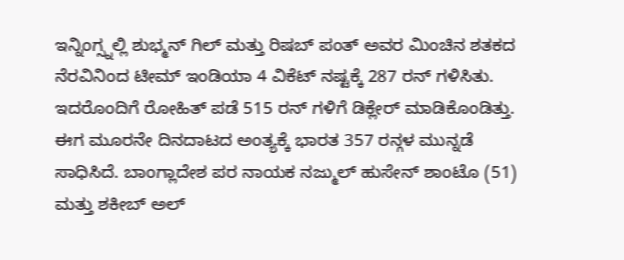ಇನ್ನಿಂಗ್ಸ್ನಲ್ಲಿ ಶುಭ್ಮನ್ ಗಿಲ್ ಮತ್ತು ರಿಷಬ್ ಪಂತ್ ಅವರ ಮಿಂಚಿನ ಶತಕದ ನೆರವಿನಿಂದ ಟೀಮ್ ಇಂಡಿಯಾ 4 ವಿಕೆಟ್ ನಷ್ಟಕ್ಕೆ 287 ರನ್ ಗಳಿಸಿತು. ಇದರೊಂದಿಗೆ ರೋಹಿತ್ ಪಡೆ 515 ರನ್ ಗಳಿಗೆ ಡಿಕ್ಲೇರ್ ಮಾಡಿಕೊಂಡಿತ್ತು.
ಈಗ ಮೂರನೇ ದಿನದಾಟದ ಅಂತ್ಯಕ್ಕೆ ಭಾರತ 357 ರನ್ಗಳ ಮುನ್ನಡೆ ಸಾಧಿಸಿದೆ. ಬಾಂಗ್ಲಾದೇಶ ಪರ ನಾಯಕ ನಜ್ಮುಲ್ ಹುಸೇನ್ ಶಾಂಟೊ (51) ಮತ್ತು ಶಕೀಬ್ ಅಲ್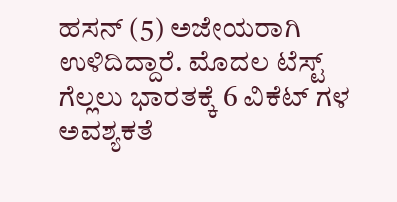ಹಸನ್ (5) ಅಜೇಯರಾಗಿ ಉಳಿದಿದ್ದಾರೆ. ಮೊದಲ ಟೆಸ್ಟ್ ಗೆಲ್ಲಲು ಭಾರತಕ್ಕೆ 6 ವಿಕೆಟ್ ಗಳ ಅವಶ್ಯಕತೆ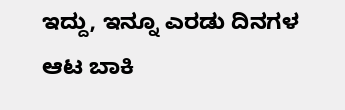ಇದ್ದು, ಇನ್ನೂ ಎರಡು ದಿನಗಳ ಆಟ ಬಾಕಿ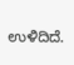ಉಳಿದಿದೆ.